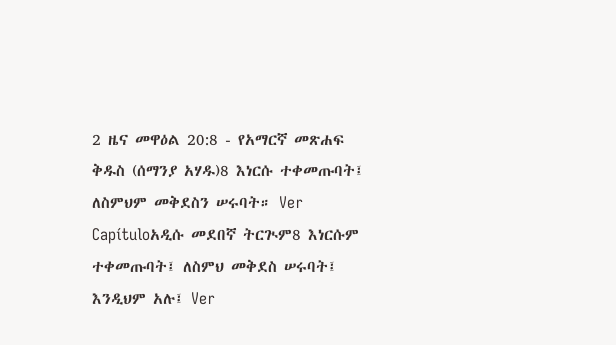2 ዜና መዋዕል 20:8 - የአማርኛ መጽሐፍ ቅዱስ (ሰማንያ አሃዱ)8 እነርሱ ተቀመጡባት፤ ለስምህም መቅደስን ሠሩባት። Ver Capítuloአዲሱ መደበኛ ትርጒም8 እነርሱም ተቀመጡባት፤ ለስምህ መቅደስ ሠሩባት፤ እንዲህም አሉ፤ Ver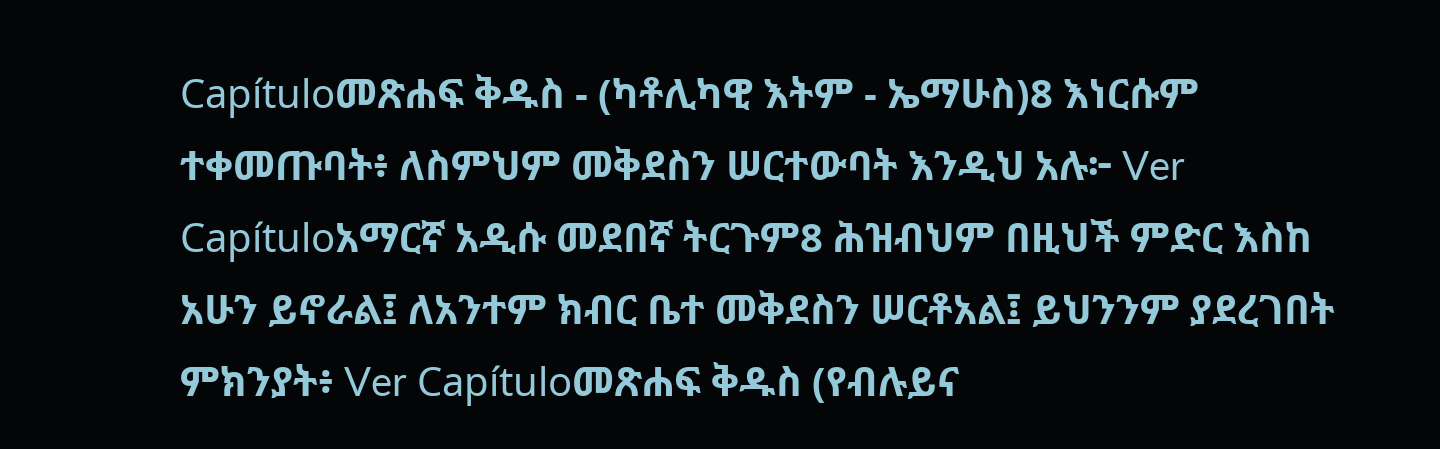Capítuloመጽሐፍ ቅዱስ - (ካቶሊካዊ እትም - ኤማሁስ)8 እነርሱም ተቀመጡባት፥ ለስምህም መቅደስን ሠርተውባት እንዲህ አሉ፦ Ver Capítuloአማርኛ አዲሱ መደበኛ ትርጉም8 ሕዝብህም በዚህች ምድር እስከ አሁን ይኖራል፤ ለአንተም ክብር ቤተ መቅደስን ሠርቶአል፤ ይህንንም ያደረገበት ምክንያት፥ Ver Capítuloመጽሐፍ ቅዱስ (የብሉይና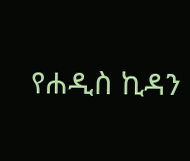የሐዲስ ኪዳን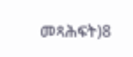መጻሕፍት)8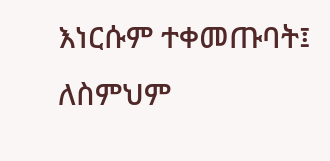እነርሱም ተቀመጡባት፤ ለስምህም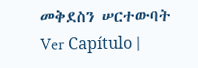መቅደስን ሠርተውባት Ver Capítulo |